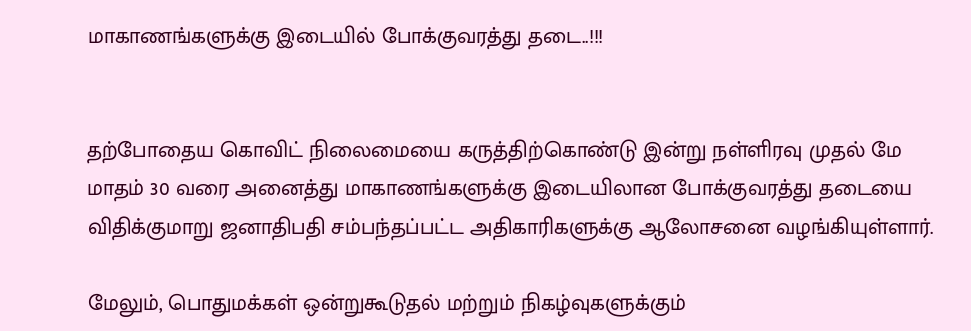மாகாணங்களுக்கு இடையில் போக்குவரத்து தடை..!!!


தற்போதைய கொவிட் நிலைமையை கருத்திற்கொண்டு இன்று நள்ளிரவு முதல் மே மாதம் 30 வரை அனைத்து மாகாணங்களுக்கு இடையிலான போக்குவரத்து தடையை விதிக்குமாறு ஜனாதிபதி சம்பந்தப்பட்ட அதிகாரிகளுக்கு ஆலோசனை வழங்கியுள்ளார்.

மேலும், பொதுமக்கள் ஒன்றுகூடுதல் மற்றும் நிகழ்வுகளுக்கும்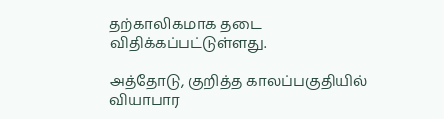தற்காலிகமாக தடை விதிக்கப்பட்டுள்ளது.

அத்தோடு, குறித்த காலப்பகுதியில் வியாபார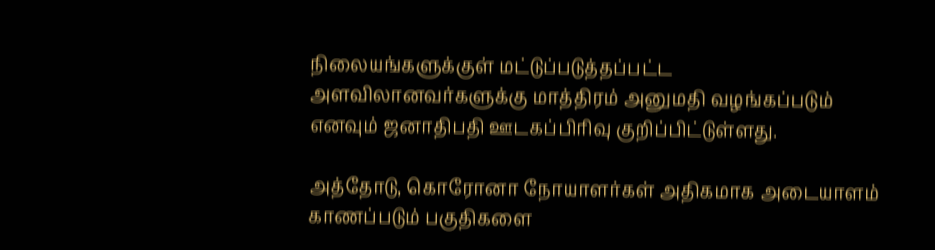நிலையங்களுக்குள் மட்டுப்படுத்தப்பட்ட அளவிலானவர்களுக்கு மாத்திரம் அனுமதி வழங்கப்படும் எனவும் ஜனாதிபதி ஊடகப்பிரிவு குறிப்பிட்டுள்ளது.

அத்தோடு, கொரோனா நோயாளர்கள் அதிகமாக அடையாளம் காணப்படும் பகுதிகளை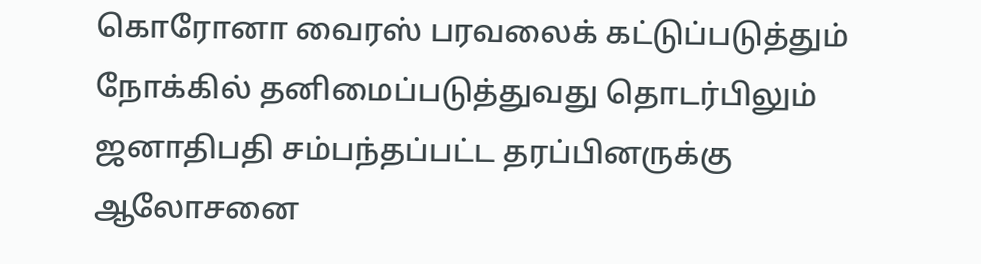கொரோனா வைரஸ் பரவலைக் கட்டுப்படுத்தும் நோக்கில் தனிமைப்படுத்துவது தொடர்பிலும் ஜனாதிபதி சம்பந்தப்பட்ட தரப்பினருக்கு ஆலோசனை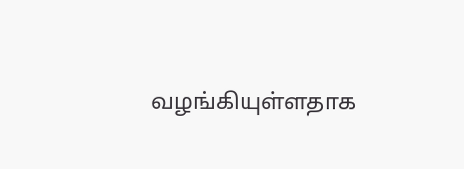வழங்கியுள்ளதாக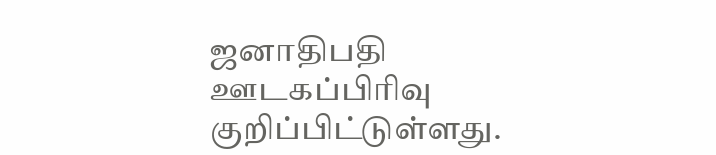ஜனாதிபதி ஊடகப்பிரிவு குறிப்பிட்டுள்ளது.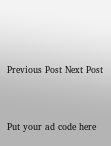Previous Post Next Post


Put your ad code here